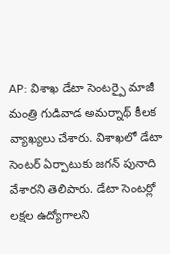AP: విశాఖ డేటా సెంటర్పై మాజీ మంత్రి గుడివాడ అమర్నాథ్ కీలక వ్యాఖ్యలు చేశారు. విశాఖలో డేటా సెంటర్ ఏర్పాటుకు జగన్ పునాది వేశారని తెలిపారు. డేటా సెంటర్లో లక్షల ఉద్యోగాలని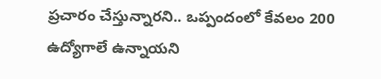ప్రచారం చేస్తున్నారని.. ఒప్పందంలో కేవలం 200 ఉద్యోగాలే ఉన్నాయని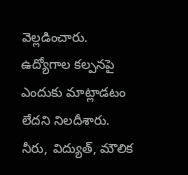వెల్లడించారు. ఉద్యోగాల కల్పనపై ఎందుకు మాట్లాడటం లేదని నిలదీశారు. నీరు, విద్యుత్, మౌలిక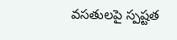వసతులపై స్పష్టత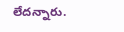లేదన్నారు.